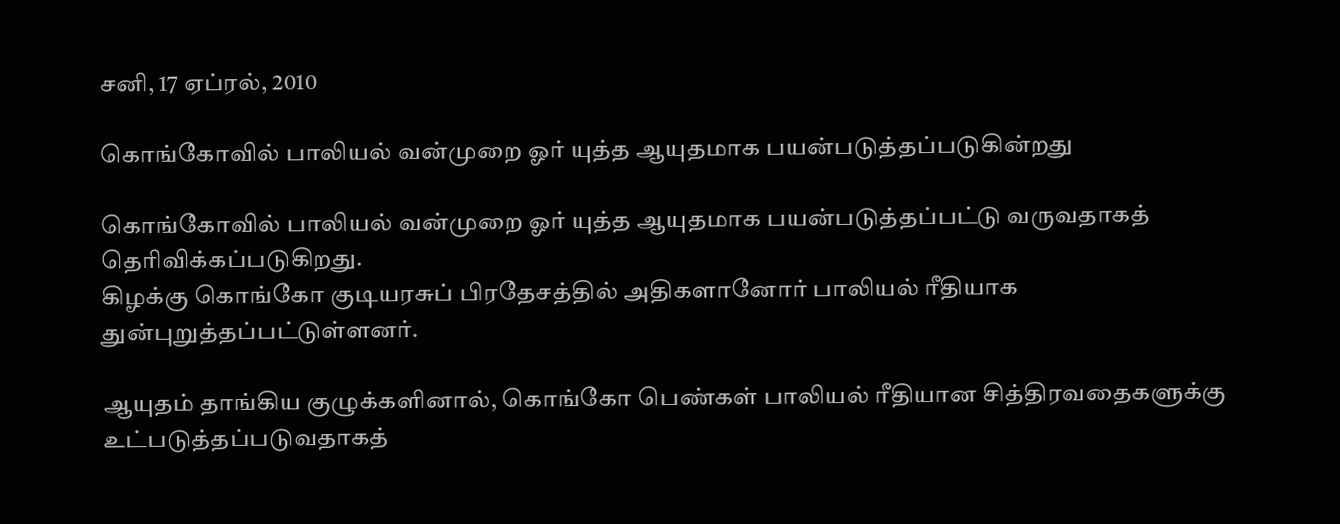சனி, 17 ஏப்ரல், 2010

கொங்கோவில் பாலியல் வன்முறை ஓர் யுத்த ஆயுதமாக பயன்படுத்தப்படுகின்றது

கொங்கோவில் பாலியல் வன்முறை ஓர் யுத்த ஆயுதமாக பயன்படுத்தப்பட்டு வருவதாகத் தெரிவிக்கப்படுகிறது.
கிழக்கு கொங்கோ குடியரசுப் பிரதேசத்தில் அதிகளானோர் பாலியல் ரீதியாக துன்புறுத்தப்பட்டுள்ளனர்.

ஆயுதம் தாங்கிய குழுக்களினால், கொங்கோ பெண்கள் பாலியல் ரீதியான சித்திரவதைகளுக்கு உட்படுத்தப்படுவதாகத்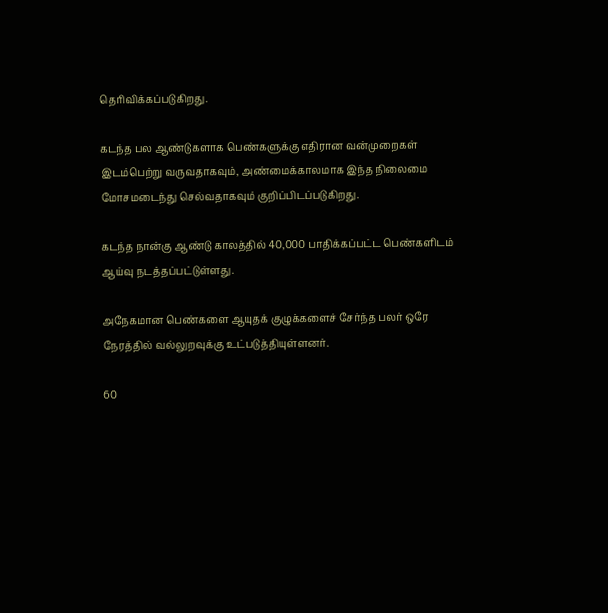தெரிவிக்கப்படுகிறது.

கடந்த பல ஆண்டுகளாக பெண்களுக்கு எதிரான வன்முறைகள் இடம்பெற்று வருவதாகவும், அண்மைக்காலமாக இந்த நிலைமை மோசமடைந்து செல்வதாகவும் குறிப்பிடப்படுகிறது.

கடந்த நான்கு ஆண்டு காலத்தில் 40,000 பாதிக்கப்பட்ட பெண்களிடம் ஆய்வு நடத்தப்பட்டுள்ளது.

அநேகமான பெண்களை ஆயுதக் குழுக்களைச் சேர்ந்த பலர் ஒரே நேரத்தில் வல்லுறவுக்கு உட்படுத்தியுள்ளனர்.

60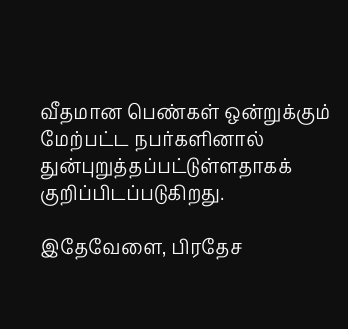வீதமான பெண்கள் ஒன்றுக்கும் மேற்பட்ட நபர்களினால் துன்புறுத்தப்பட்டுள்ளதாகக் குறிப்பிடப்படுகிறது.

இதேவேளை, பிரதேச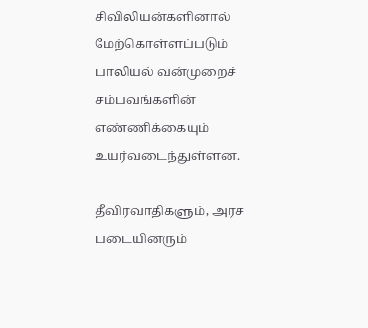சிவிலியன்களினால் மேற்கொள்ளப்படும் பாலியல் வன்முறைச் சம்பவங்களின் எண்ணிக்கையும் உயர்வடைந்துள்ளன.

தீவிரவாதிகளும், அரச படையினரும்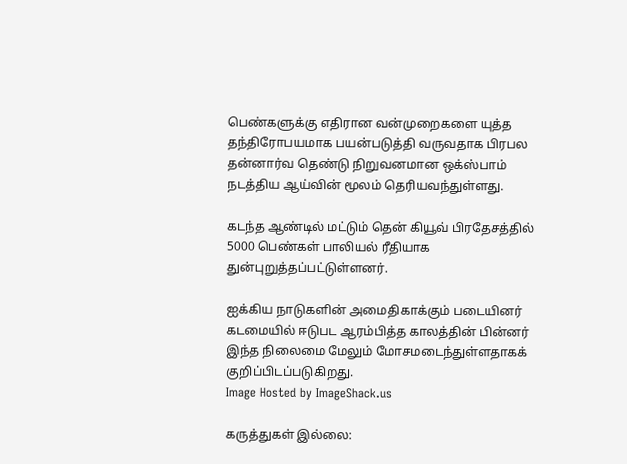பெண்களுக்கு எதிரான வன்முறைகளை யுத்த தந்திரோபயமாக பயன்படுத்தி வருவதாக பிரபல தன்னார்வ தெண்டு நிறுவனமான ஒக்ஸ்பாம் நடத்திய ஆய்வின் மூலம் தெரியவந்துள்ளது.

கடந்த ஆண்டில் மட்டும் தென் கியூவ் பிரதேசத்தில் 5000 பெண்கள் பாலியல் ரீதியாக துன்புறுத்தப்பட்டுள்ளனர்.

ஐக்கிய நாடுகளின் அமைதிகாக்கும் படையினர் கடமையில் ஈடுபட ஆரம்பித்த காலத்தின் பின்னர் இந்த நிலைமை மேலும் மோசமடைந்துள்ளதாகக் குறிப்பிடப்படுகிறது.
Image Hosted by ImageShack.us

கருத்துகள் இல்லை: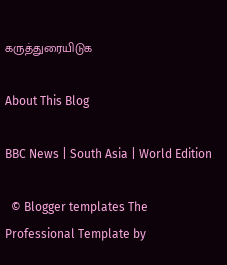கருத்துரையிடுக

About This Blog

BBC News | South Asia | World Edition

  © Blogger templates The Professional Template by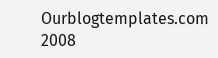Ourblogtemplates.com 2008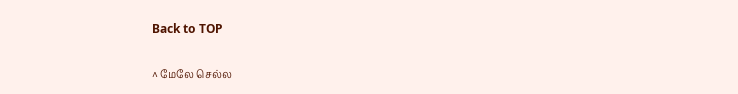Back to TOP

^ மேலே செல்ல